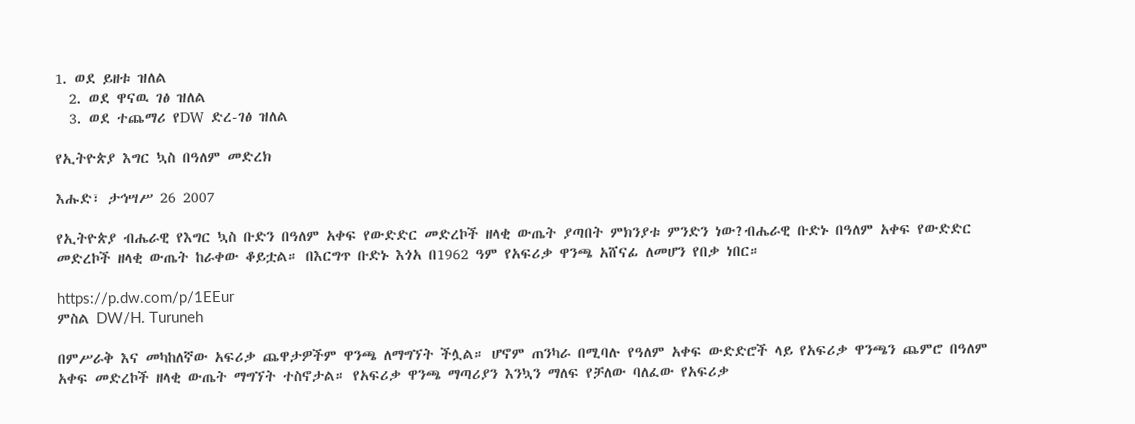1. ወደ ይዘቱ ዝለል
  2. ወደ ዋናዉ ገፅ ዝለል
  3. ወደ ተጨማሪ የDW ድረ-ገፅ ዝለል

የኢትዮጵያ እግር ኳስ በዓለም መድረክ

እሑድ፣ ታኅሣሥ 26 2007

የኢትዮጵያ ብሔራዊ የእግር ኳስ ቡድን በዓለም አቀፍ የውድድር መድረኮች ዘላቂ ውጤት ያጣበት ምክንያቱ ምንድን ነው?ብሔራዊ ቡድኑ በዓለም አቀፍ የውድድር መድረኮች ዘላቂ ውጤት ከራቀው ቆይቷል። በእርግጥ ቡድኑ እጎአ በ1962 ዓም የአፍሪቃ ዋንጫ አሸናፊ ለመሆን የበቃ ነበር።

https://p.dw.com/p/1EEur
ምስል DW/H. Turuneh

በምሥራቅ እና መካከለኛው አፍሪቃ ጨዋታዎችም ዋንጫ ለማግኘት ችሏል። ሆኖም ጠንካራ በሚባሉ የዓለም አቀፍ ውድድሮች ላይ የአፍሪቃ ዋንጫን ጨምሮ በዓለም አቀፍ መድረኮች ዘላቂ ውጤት ማግኘት ተስኖታል። የአፍሪቃ ዋንጫ ማጣሪያን እንኳን ማለፍ የቻለው ባለፈው የአፍሪቃ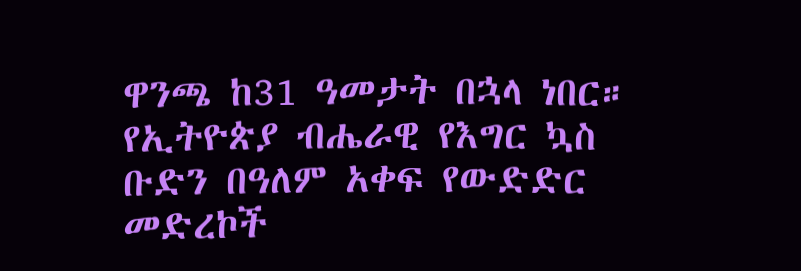ዋንጫ ከ31 ዓመታት በኋላ ነበር። የኢትዮጵያ ብሔራዊ የእግር ኳስ ቡድን በዓለም አቀፍ የውድድር መድረኮች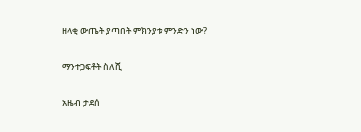ዘላቂ ውጤት ያጣበት ምክንያቱ ምንድን ነው?

ማንተጋፍቶት ስለሺ

አዜብ ታደሰ